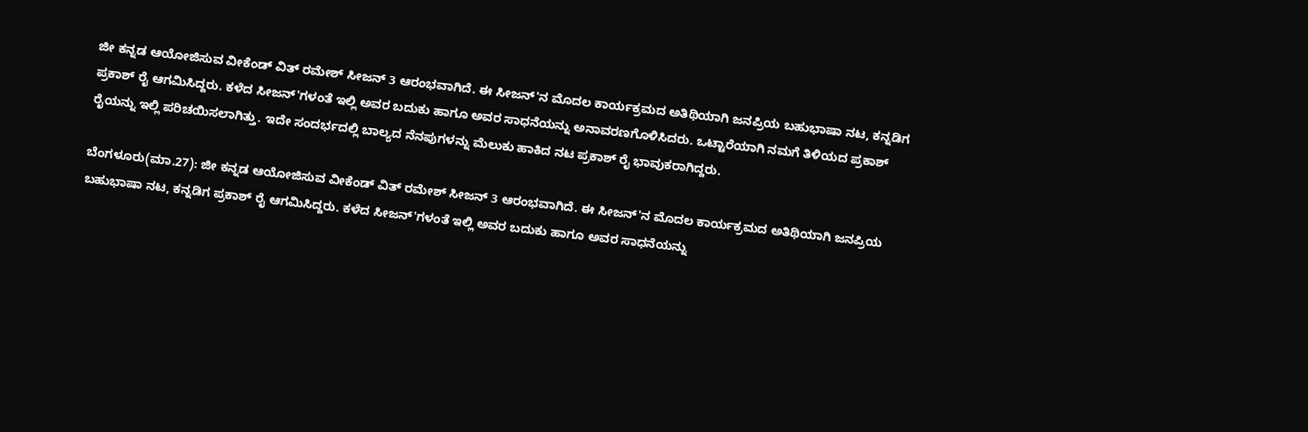ಜೀ ಕನ್ನಡ ಆಯೋಜಿಸುವ ವೀಕೆಂಡ್ ವಿತ್ ರಮೇಶ್ ಸೀಜನ್ 3 ಆರಂಭವಾಗಿದೆ. ಈ ಸೀಜನ್'ನ ಮೊದಲ ಕಾರ್ಯಕ್ರಮದ ಅತಿಥಿಯಾಗಿ ಜನಪ್ರಿಯ ಬಹುಭಾಷಾ ನಟ, ಕನ್ನಡಿಗ ಪ್ರಕಾಶ್ ರೈ ಆಗಮಿಸಿದ್ದರು. ಕಳೆದ ಸೀಜನ್'ಗಳಂತೆ ಇಲ್ಲಿ ಅವರ ಬದುಕು ಹಾಗೂ ಅವರ ಸಾಧನೆಯನ್ನು ಅನಾವರಣಗೊಳಿಸಿದರು. ಒಟ್ಟಾರೆಯಾಗಿ ನಮಗೆ ತಿಳಿಯದ ಪ್ರಕಾಶ್ ರೈಯನ್ನು ಇಲ್ಲಿ ಪರಿಚಯಿಸಲಾಗಿತ್ತು. ಇದೇ ಸಂದರ್ಭದಲ್ಲಿ ಬಾಲ್ಯದ ನೆನಪುಗಳನ್ನು ಮೆಲುಕು ಹಾಕಿದ ನಟ ಪ್ರಕಾಶ್ ರೈ ಭಾವುಕರಾಗಿದ್ದರು.

ಬೆಂಗಳೂರು(ಮಾ.27): ಜೀ ಕನ್ನಡ ಆಯೋಜಿಸುವ ವೀಕೆಂಡ್ ವಿತ್ ರಮೇಶ್ ಸೀಜನ್ 3 ಆರಂಭವಾಗಿದೆ. ಈ ಸೀಜನ್'ನ ಮೊದಲ ಕಾರ್ಯಕ್ರಮದ ಅತಿಥಿಯಾಗಿ ಜನಪ್ರಿಯ ಬಹುಭಾಷಾ ನಟ, ಕನ್ನಡಿಗ ಪ್ರಕಾಶ್ ರೈ ಆಗಮಿಸಿದ್ದರು. ಕಳೆದ ಸೀಜನ್'ಗಳಂತೆ ಇಲ್ಲಿ ಅವರ ಬದುಕು ಹಾಗೂ ಅವರ ಸಾಧನೆಯನ್ನು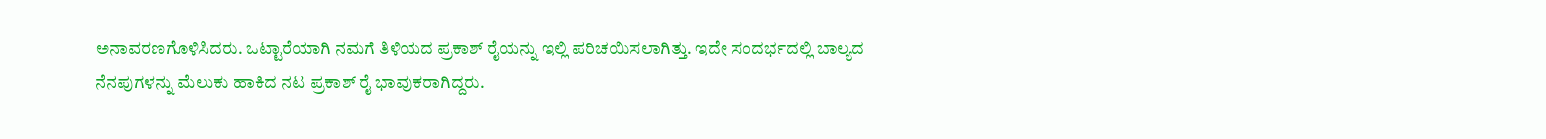ಅನಾವರಣಗೊಳಿಸಿದರು. ಒಟ್ಟಾರೆಯಾಗಿ ನಮಗೆ ತಿಳಿಯದ ಪ್ರಕಾಶ್ ರೈಯನ್ನು ಇಲ್ಲಿ ಪರಿಚಯಿಸಲಾಗಿತ್ತು. ಇದೇ ಸಂದರ್ಭದಲ್ಲಿ ಬಾಲ್ಯದ ನೆನಪುಗಳನ್ನು ಮೆಲುಕು ಹಾಕಿದ ನಟ ಪ್ರಕಾಶ್ ರೈ ಭಾವುಕರಾಗಿದ್ದರು.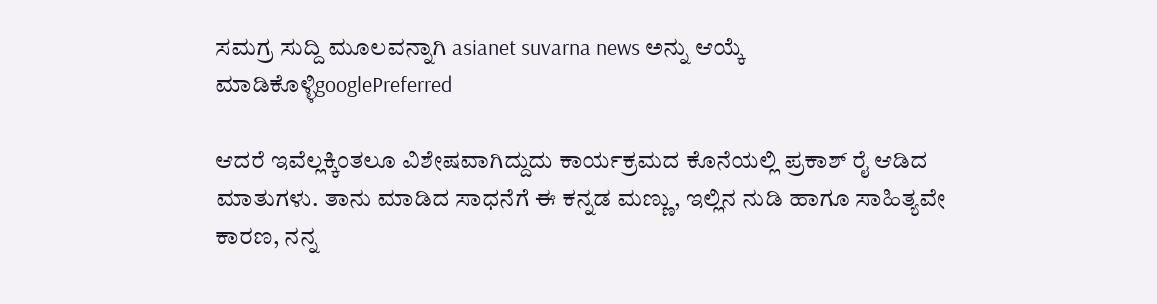ಸಮಗ್ರ ಸುದ್ದಿ ಮೂಲವನ್ನಾಗಿ asianet suvarna news ಅನ್ನು ಆಯ್ಕೆ ಮಾಡಿಕೊಳ್ಳಿgooglePreferred

ಆದರೆ ಇವೆಲ್ಲಕ್ಕಿಂತಲೂ ವಿಶೇಷವಾಗಿದ್ದುದು ಕಾರ್ಯಕ್ರಮದ ಕೊನೆಯಲ್ಲಿ ಪ್ರಕಾಶ್ ರೈ ಆಡಿದ ಮಾತುಗಳು. ತಾನು ಮಾಡಿದ ಸಾಧನೆಗೆ ಈ ಕನ್ನಡ ಮಣ್ಣು, ಇಲ್ಲಿನ ನುಡಿ ಹಾಗೂ ಸಾಹಿತ್ಯವೇ ಕಾರಣ, ನನ್ನ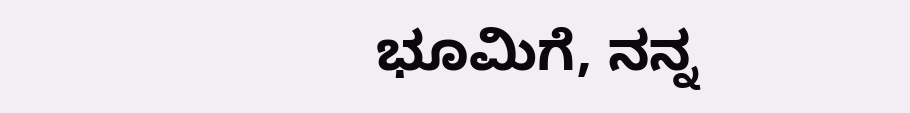ಭೂಮಿಗೆ, ನನ್ನ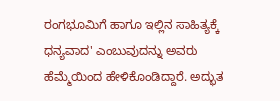ರಂಗಭೂಮಿಗೆ ಹಾಗೂ ಇಲ್ಲಿನ ಸಾಹಿತ್ಯಕ್ಕೆ ಧನ್ಯವಾದ' ಎಂಬುವುದನ್ನು ಅವರು ಹೆಮ್ಮೆಯಿಂದ ಹೇಳಿಕೊಂಡಿದ್ದಾರೆ. ಅದ್ಭುತ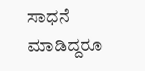ಸಾಧನೆ ಮಾಡಿದ್ದರೂ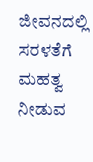ಜೀವನದಲ್ಲಿ ಸರಳತೆಗೆ ಮಹತ್ವ ನೀಡುವ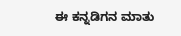ಈ ಕನ್ನಡಿಗನ ಮಾತು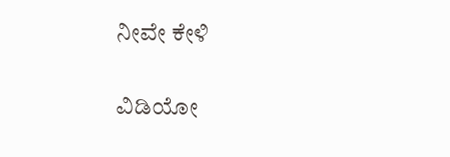ನೀವೇ ಕೇಳಿ

ವಿಡಿಯೋ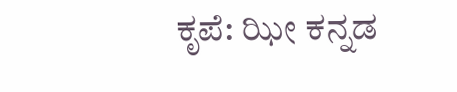ಕೃಪೆ: ಝೀ ಕನ್ನಡ